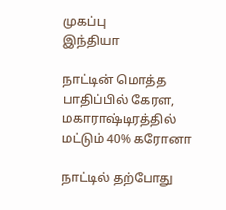முகப்பு
இந்தியா

நாட்டின் மொத்த பாதிப்பில் கேரள, மகாராஷ்டிரத்தில் மட்டும் 40% கரோனா

நாட்டில் தற்போது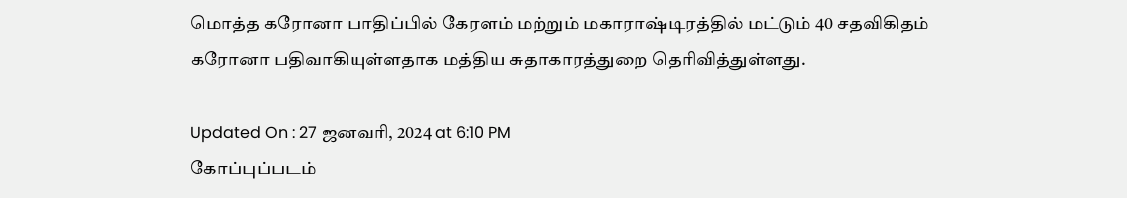மொத்த கரோனா பாதிப்பில் கேரளம் மற்றும் மகாராஷ்டிரத்தில் மட்டும் 40 சதவிகிதம் கரோனா பதிவாகியுள்ளதாக மத்திய சுதாகாரத்துறை தெரிவித்துள்ளது.

Updated On : 27 ஜனவரி, 2024 at 6:10 PM
கோப்புப்படம்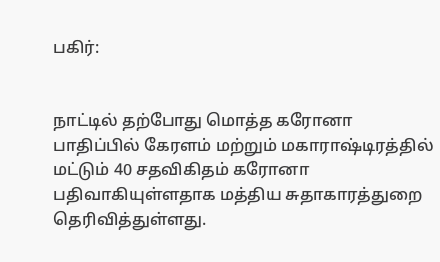பகிர்:


நாட்டில் தற்போது மொத்த கரோனா பாதிப்பில் கேரளம் மற்றும் மகாராஷ்டிரத்தில் மட்டும் 40 சதவிகிதம் கரோனா பதிவாகியுள்ளதாக மத்திய சுதாகாரத்துறை தெரிவித்துள்ளது.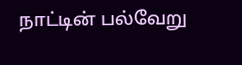நாட்டின் பல்வேறு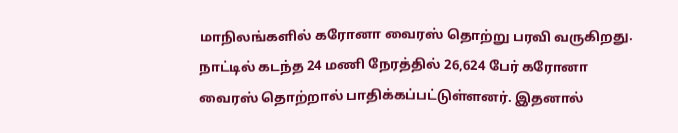மாநிலங்களில் கரோனா வைரஸ் தொற்று பரவி வருகிறது. நாட்டில் கடந்த 24 மணி நேரத்தில் 26,624 பேர் கரோனா வைரஸ் தொற்றால் பாதிக்கப்பட்டுள்ளனர். இதனால்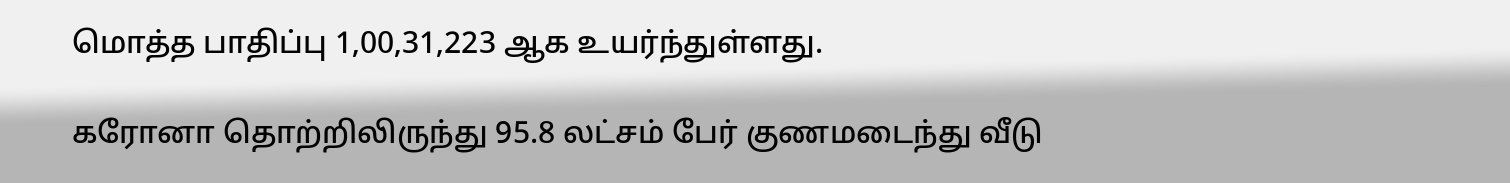மொத்த பாதிப்பு 1,00,31,223 ஆக உயர்ந்துள்ளது.

கரோனா தொற்றிலிருந்து 95.8 லட்சம் பேர் குணமடைந்து வீடு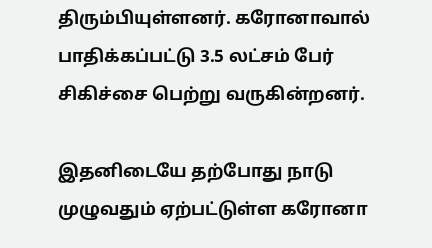திரும்பியுள்ளனர். கரோனாவால் பாதிக்கப்பட்டு 3.5 லட்சம் பேர் சிகிச்சை பெற்று வருகின்றனர்.

இதனிடையே தற்போது நாடு முழுவதும் ஏற்பட்டுள்ள கரோனா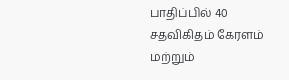பாதிப்பில் 40 சதவிகிதம் கேரளம் மற்றும்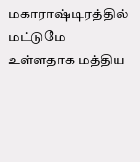மகாராஷ்டிரத்தில் மட்டுமே உள்ளதாக மத்திய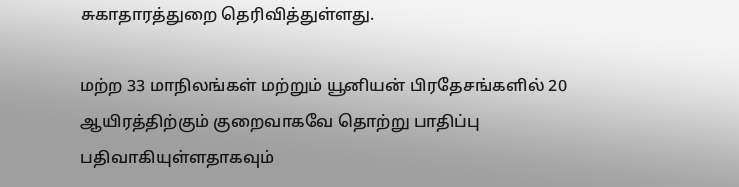சுகாதாரத்துறை தெரிவித்துள்ளது.

மற்ற 33 மாநிலங்கள் மற்றும் யூனியன் பிரதேசங்களில் 20 ஆயிரத்திற்கும் குறைவாகவே தொற்று பாதிப்பு பதிவாகியுள்ளதாகவும்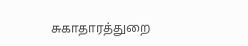சுகாதாரத்துறை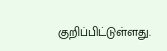குறிப்பிட்டுள்ளது.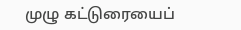முழு கட்டுரையைப்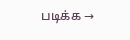படிக்க →